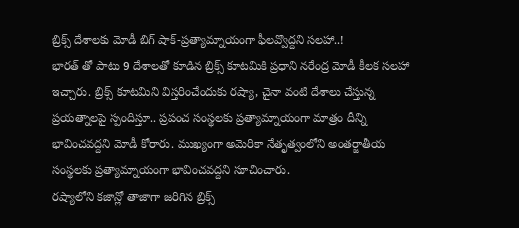బ్రిక్స్ దేశాలకు మోడీ బిగ్ షాక్-ప్రత్యామ్నాయంగా ఫీలవ్వొద్దని సలహా..!
భారత్ తో పాటు 9 దేశాలతో కూడిన బ్రిక్స్ కూటమికి ప్రధాని నరేంద్ర మోడీ కీలక సలహా ఇచ్చారు. బ్రిక్స్ కూటమిని విస్తరించేందుకు రష్యా, చైనా వంటి దేశాలు చేస్తున్న ప్రయత్నాలపై స్పందిస్తూ.. ప్రపంచ సంస్థలకు ప్రత్యామ్నాయంగా మాత్రం దీన్ని భావించవద్దని మోడీ కోరారు. ముఖ్యంగా అమెరికా నేతృత్వంలోని అంతర్జాతీయ సంస్థలకు ప్రత్యామ్నాయంగా భావించవద్దని సూచించారు.
రష్యాలోని కజాన్లో తాజాగా జరిగిన బ్రిక్స్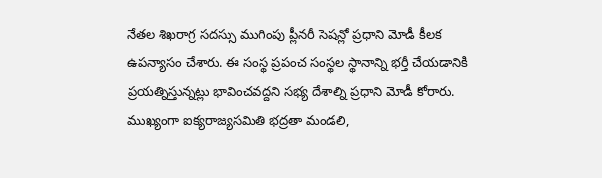నేతల శిఖరాగ్ర సదస్సు ముగింపు ప్లీనరీ సెషన్లో ప్రధాని మోడీ కీలక ఉపన్యాసం చేశారు. ఈ సంస్థ ప్రపంచ సంస్థల స్థానాన్ని భర్తీ చేయడానికి ప్రయత్నిస్తున్నట్లు భావించవద్దని సభ్య దేశాల్ని ప్రధాని మోడీ కోరారు. ముఖ్యంగా ఐక్యరాజ్యసమితి భద్రతా మండలి,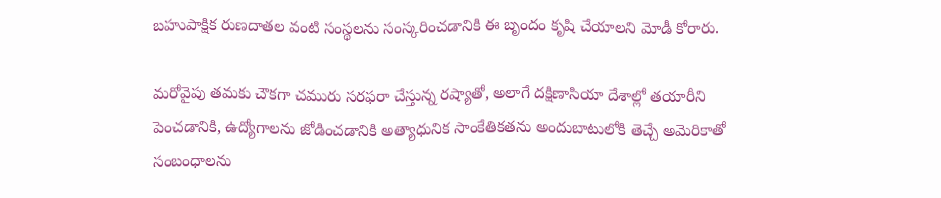బహుపాక్షిక రుణదాతల వంటి సంస్థలను సంస్కరించడానికి ఈ బృందం కృషి చేయాలని మోడీ కోరారు.

మరోవైపు తమకు చౌకగా చమురు సరఫరా చేస్తున్న రష్యాతో, అలాగే దక్షిణాసియా దేశాల్లో తయారీని పెంచడానికి, ఉద్యోగాలను జోడించడానికి అత్యాధునిక సాంకేతికతను అందుబాటులోకి తెచ్చే అమెరికాతో సంబంధాలను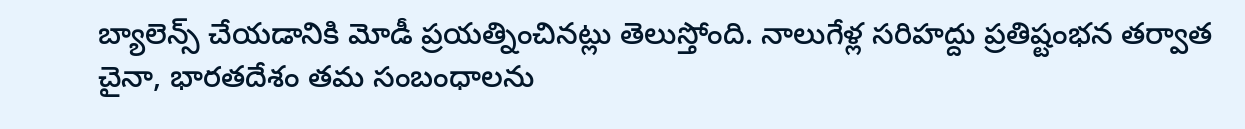బ్యాలెన్స్ చేయడానికి మోడీ ప్రయత్నించినట్లు తెలుస్తోంది. నాలుగేళ్ల సరిహద్దు ప్రతిష్టంభన తర్వాత చైనా, భారతదేశం తమ సంబంధాలను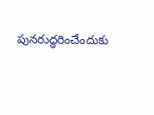పునరుద్ధరించేందుకు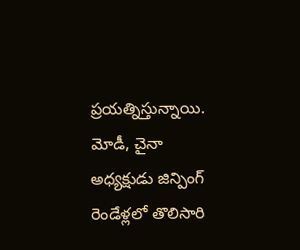ప్రయత్నిస్తున్నాయి. మోడీ, చైనా అధ్యక్షుడు జిన్పింగ్ రెండేళ్లలో తొలిసారి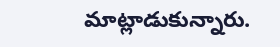మాట్లాడుకున్నారు.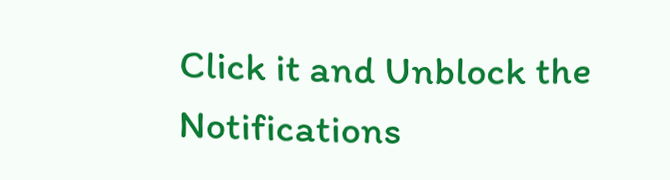Click it and Unblock the Notifications